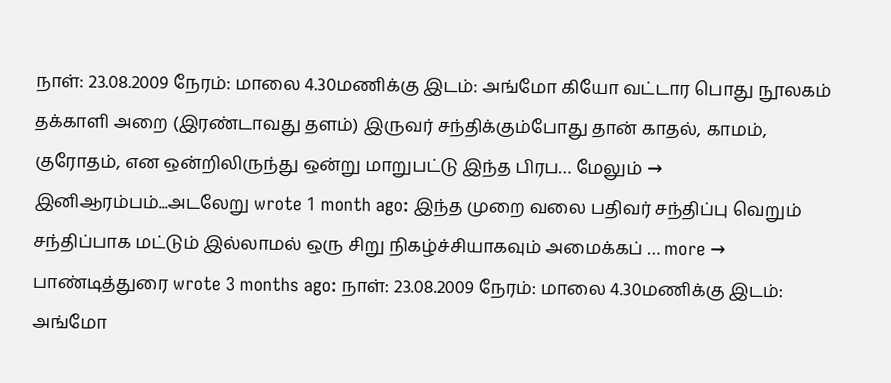நாள்: 23.08.2009 நேரம்: மாலை 4.30மணிக்கு இடம்: அங்மோ கியோ வட்டார பொது நூலகம் தக்காளி அறை (இரண்டாவது தளம்) இருவர் சந்திக்கும்போது தான் காதல், காமம், குரோதம், என ஒன்றிலிருந்து ஒன்று மாறுபட்டு இந்த பிரப… மேலும் →
இனிஆரம்பம்...அடலேறு wrote 1 month ago: இந்த முறை வலை பதிவர் சந்திப்பு வெறும் சந்திப்பாக மட்டும் இல்லாமல் ஒரு சிறு நிகழ்ச்சியாகவும் அமைக்கப் … more →
பாண்டித்துரை wrote 3 months ago: நாள்: 23.08.2009 நேரம்: மாலை 4.30மணிக்கு இடம்: அங்மோ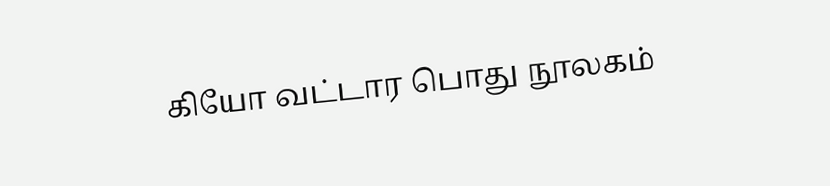கியோ வட்டார பொது நூலகம்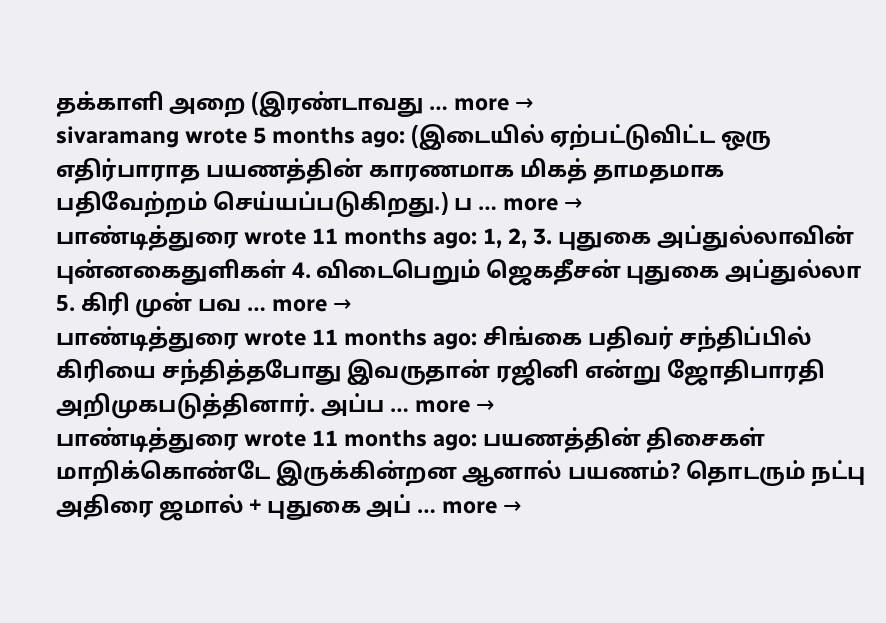தக்காளி அறை (இரண்டாவது … more →
sivaramang wrote 5 months ago: (இடையில் ஏற்பட்டுவிட்ட ஒரு எதிர்பாராத பயணத்தின் காரணமாக மிகத் தாமதமாக பதிவேற்றம் செய்யப்படுகிறது.) ப … more →
பாண்டித்துரை wrote 11 months ago: 1, 2, 3. புதுகை அப்துல்லாவின் புன்னகைதுளிகள் 4. விடைபெறும் ஜெகதீசன் புதுகை அப்துல்லா 5. கிரி முன் பவ … more →
பாண்டித்துரை wrote 11 months ago: சிங்கை பதிவர் சந்திப்பில் கிரியை சந்தித்தபோது இவருதான் ரஜினி என்று ஜோதிபாரதி அறிமுகபடுத்தினார். அப்ப … more →
பாண்டித்துரை wrote 11 months ago: பயணத்தின் திசைகள் மாறிக்கொண்டே இருக்கின்றன ஆனால் பயணம்? தொடரும் நட்பு அதிரை ஜமால் + புதுகை அப் … more →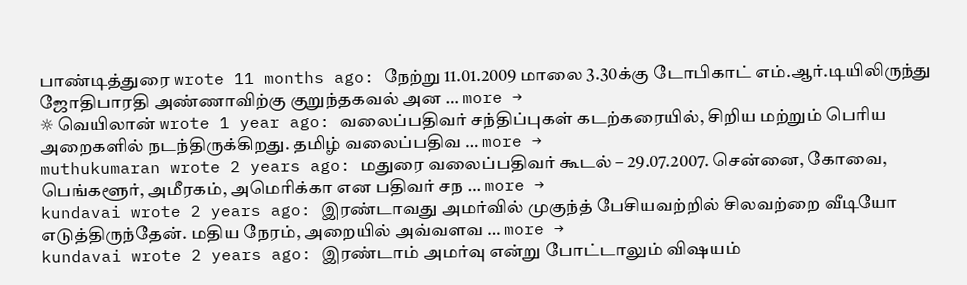பாண்டித்துரை wrote 11 months ago: நேற்று 11.01.2009 மாலை 3.30க்கு டோபிகாட் எம்.ஆர்.டியிலிருந்து ஜோதிபாரதி அண்ணாவிற்கு குறுந்தகவல் அன … more →
☼ வெயிலான் wrote 1 year ago: வலைப்பதிவர் சந்திப்புகள் கடற்கரையில், சிறிய மற்றும் பெரிய அறைகளில் நடந்திருக்கிறது. தமிழ் வலைப்பதிவ … more →
muthukumaran wrote 2 years ago: மதுரை வலைப்பதிவர் கூடல் – 29.07.2007. சென்னை, கோவை, பெங்களூர், அமீரகம், அமெரிக்கா என பதிவர் சந … more →
kundavai wrote 2 years ago: இரண்டாவது அமர்வில் முகுந்த் பேசியவற்றில் சிலவற்றை வீடியோ எடுத்திருந்தேன். மதிய நேரம், அறையில் அவ்வளவ … more →
kundavai wrote 2 years ago: இரண்டாம் அமர்வு என்று போட்டாலும் விஷயம்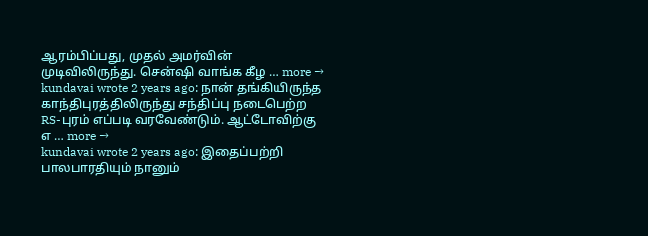ஆரம்பிப்பது, முதல் அமர்வின் முடிவிலிருந்து. சென்ஷி வாங்க கீழ … more →
kundavai wrote 2 years ago: நான் தங்கியிருந்த காந்திபுரத்திலிருந்து சந்திப்பு நடைபெற்ற RS-புரம் எப்படி வரவேண்டும். ஆட்டோவிற்கு எ … more →
kundavai wrote 2 years ago: இதைப்பற்றி பாலபாரதியும் நானும்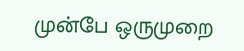முன்பே ஒருமுறை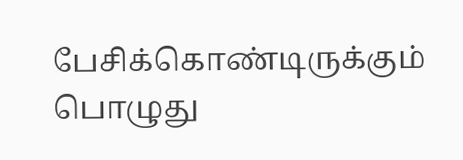பேசிக்கொண்டிருக்கும் பொழுது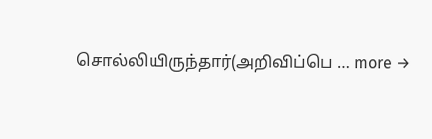சொல்லியிருந்தார்(அறிவிப்பெ … more →